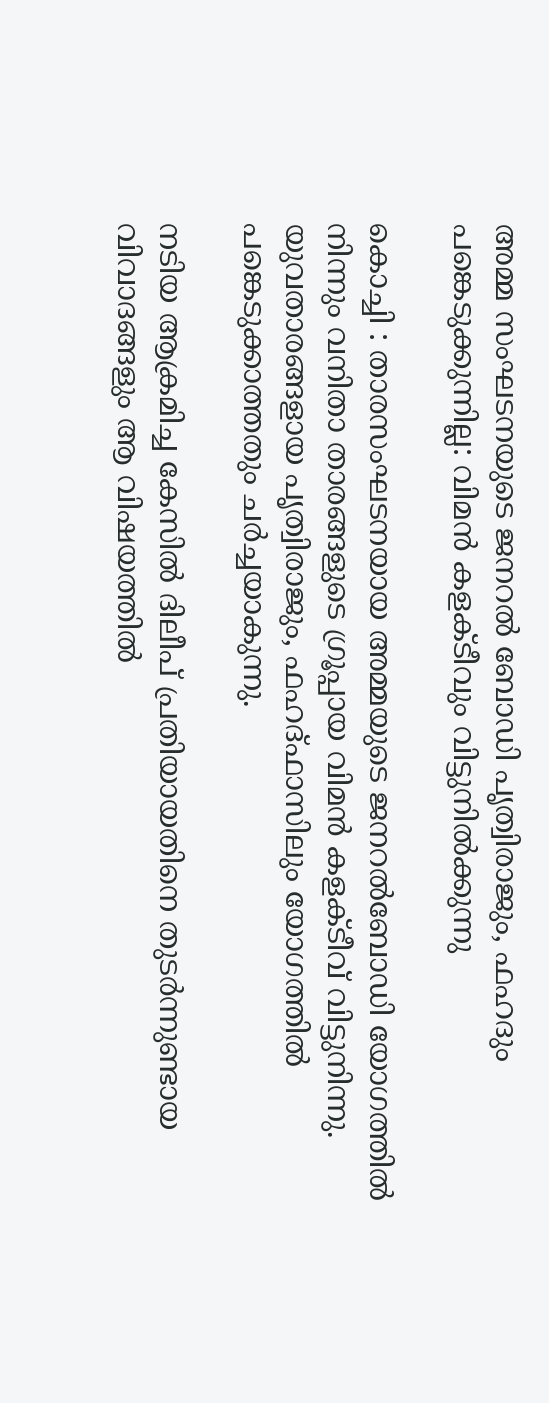അമ്മ സംഘടനയുടെ ജനറല്‍ ബോഡി പൃത്വിരാജും, ഫഹദും പങ്കെടുക്കുന്നില്ല: വിമന്‍ കളക്ടീവും വിട്ടുനില്‍ക്കുന്നു

കൊച്ചി : താരസംഘടനയായ അമ്മയുടെ ജനറല്‍ബോഡി യോഗത്തില്‍ നിന്നും വനിതാ താരങ്ങളുടെ ഗ്രൂപ്പായ വിമന്‍ കളക്ടീവ് വിട്ടുനിന്നു. യുവതാരങ്ങളായ പൃത്വിരാജും, ഫഹദ്ഫാസിലും യോഗത്തില്‍ പങ്കെടുക്കാത്തതും ചര്‍ച്ചയാകുന്നു.

നടിയ ആക്രമിച്ച കേസില്‍ ദിലീപ് പ്രതിയായതിനെ തുടര്‍ന്നുണ്ടായ വിവാദങ്ങളും ആ വിഷയത്തില്‍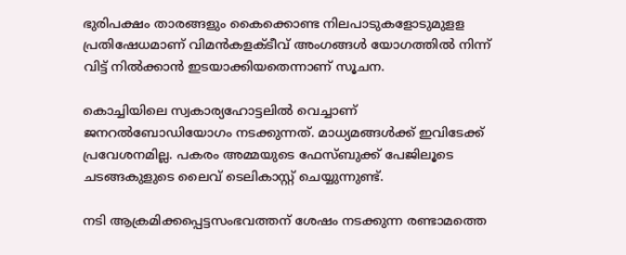ഭുരിപക്ഷം താരങ്ങളും കൈക്കൊണ്ട നിലപാടുകളോടുമുളള പ്രതിഷേധമാണ് വിമന്‍കളക്ടീവ് അംഗങ്ങള്‍ യോഗത്തില്‍ നിന്ന് വിട്ട് നില്‍ക്കാന്‍ ഇടയാക്കിയതെന്നാണ് സൂചന.

കൊച്ചിയിലെ സ്വകാര്യഹോട്ടലില്‍ വെച്ചാണ് ജനറല്‍ബോഡിയോഗം നടക്കുന്നത്. മാധ്യമങ്ങള്‍ക്ക് ഇവിടേക്ക് പ്രവേശനമില്ല. പകരം അമ്മയുടെ ഫേസ്ബുക്ക് പേജിലൂടെ ചടങ്ങകുളുടെ ലൈവ് ടെലികാസ്റ്റ് ചെയ്യുന്നുണ്ട്.

നടി ആക്രമിക്കപ്പെട്ടസംഭവത്തന് ശേഷം നടക്കുന്ന രണ്ടാമത്തെ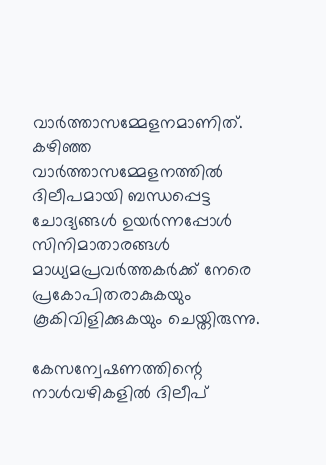വാര്‍ത്താസമ്മേളനമാണിത്. കഴിഞ്ഞ വാര്‍ത്താസമ്മേളനത്തില്‍ ദിലീപമായി ബന്ധപ്പെട്ട ചോദ്യങ്ങള്‍ ഉയര്‍ന്നപ്പോള്‍ സിനിമാതാരങ്ങള്‍ മാധ്യമപ്രവര്‍ത്തകര്‍ക്ക് നേരെ പ്രകോപിതരാകുകയും കൂകിവിളിക്കുകയും ചെയ്തിരുന്നു.

കേസന്വേഷണത്തിന്റെ നാള്‍വഴികളില്‍ ദിലീപ്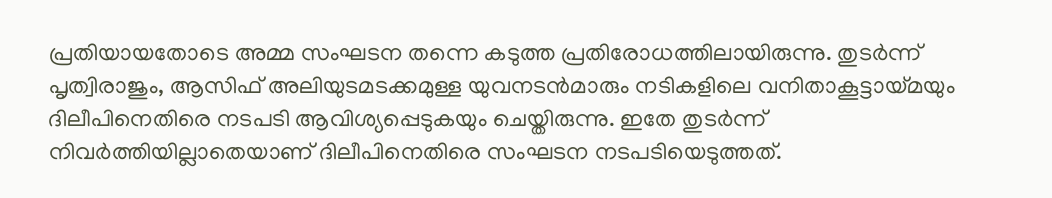പ്രതിയായതോടെ അമ്മ സംഘടന തന്നെ കടുത്ത പ്രതിരോധത്തിലായിരുന്നു. തുടര്‍ന്ന് പൃത്വിരാജും, ആസിഫ് അലിയുടമടക്കമുള്ള യുവനടന്‍മാരും നടികളിലെ വനിതാകൂട്ടായ്മയും ദിലീപിനെതിരെ നടപടി ആവിശ്യപ്പെടുകയും ചെയ്തിരുന്നു. ഇതേ തുടര്‍ന്ന് നിവര്‍ത്തിയില്ലാതെയാണ് ദിലീപിനെതിരെ സംഘടന നടപടിയെടുത്തത്.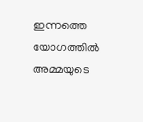ഇന്നത്തെ യോഗത്തില്‍ അമ്മയുടെ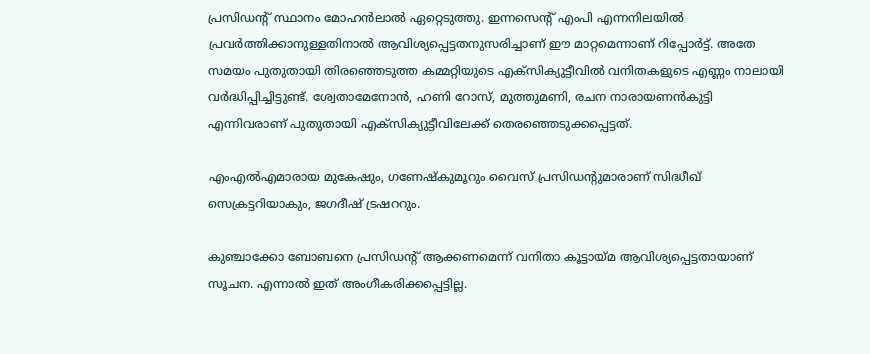പ്രസിഡന്റ് സ്ഥാനം മോഹന്‍ലാല്‍ ഏറ്റെടുത്തു. ഇന്നസെന്റ് എംപി എന്നനിലയില്‍ പ്രവര്‍ത്തിക്കാനുള്ളതിനാല്‍ ആവിശ്യപ്പെട്ടതനുസരിച്ചാണ് ഈ മാറ്റമെന്നാണ് റിപ്പോര്‍ട്ട്. അതേ സമയം പുതുതായി തിരഞ്ഞെടുത്ത കമ്മറ്റിയുടെ എക്‌സിക്യുട്ടീവില്‍ വനിതകളുടെ എണ്ണം നാലായി വര്‍ദ്ധിപ്പിച്ചിട്ടുണ്ട്. ശ്വേതാമേനോന്‍, ഹണി റോസ്, മുത്തുമണി, രചന നാരായണന്‍കുട്ടി എന്നിവരാണ് പുതുതായി എക്‌സിക്യുട്ടീവിലേക്ക് തെരഞ്ഞെടുക്കപ്പെട്ടത്.

എംഎല്‍എമാരായ മുകേഷും, ഗണേഷ്‌കുമൂറും വൈസ് പ്രസിഡന്റുമാരാണ് സിദ്ധീഖ് സെക്രട്ടറിയാകും, ജഗദീഷ് ട്രഷററും.

കുഞ്ചാക്കോ ബോബനെ പ്രസിഡന്റ് ആക്കണമെന്ന് വനിതാ കൂട്ടായ്മ ആവിശ്യപ്പെട്ടതായാണ് സൂചന. എന്നാല്‍ ഇത് അംഗീകരിക്കപ്പെട്ടില്ല.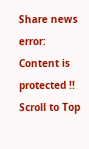Share news
error: Content is protected !!
Scroll to Top